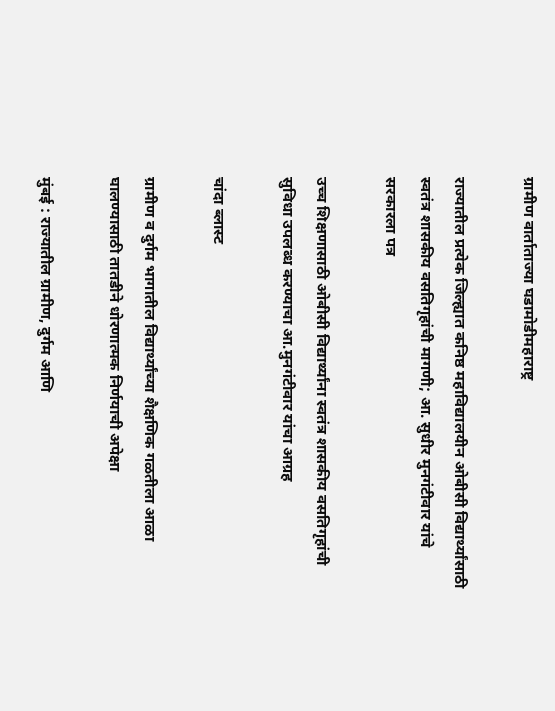ग्रामीण वार्ताताज्या घडामोडीमहाराष्ट्र

राज्यातील प्रत्येक जिल्ह्यात कनिष्ठ महाविद्यालयीन ओबीसी विद्यार्थ्यांसाठी स्वतंत्र शासकीय वसतिगृहांची मागणी; आ. सुधीर मुनगंटीवार यांचे सरकारला पत्र

उच्च शिक्षणासाठी ओबीसी विद्यार्थ्यांना स्वतंत्र शासकीय वसतिगृहांची सुविधा उपलब्ध करण्याचा आ.मुनगंटीवार यांचा आग्रह

चांदा ब्लास्ट

ग्रामीण व दुर्गम भागातील विद्यार्थ्यांच्या शैक्षणिक गळतीला आळा घालण्यासाठी तातडीने धोरणात्मक निर्णयाची अपेक्षा

मुंबई : राज्यातील ग्रामीण, दुर्गम आणि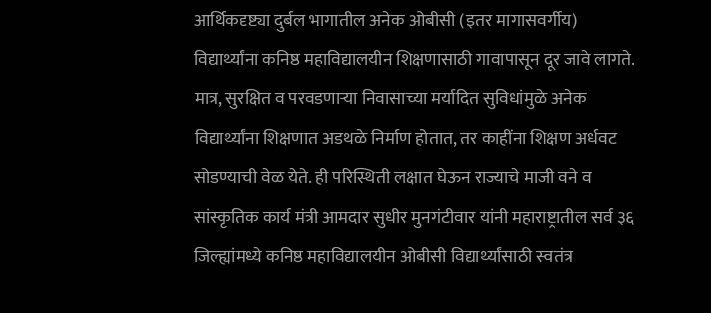आर्थिकदृष्ट्या दुर्बल भागातील अनेक ओबीसी (इतर मागासवर्गीय) विद्यार्थ्यांना कनिष्ठ महाविद्यालयीन शिक्षणासाठी गावापासून दूर जावे लागते. मात्र, सुरक्षित व परवडणाऱ्या निवासाच्या मर्यादित सुविधांमुळे अनेक विद्यार्थ्यांना शिक्षणात अडथळे निर्माण होतात, तर काहींना शिक्षण अर्धवट सोडण्याची वेळ येते. ही परिस्थिती लक्षात घेऊन राज्याचे माजी वने व सांस्कृतिक कार्य मंत्री आमदार सुधीर मुनगंटीवार यांनी महाराष्ट्रातील सर्व ३६ जिल्ह्यांमध्ये कनिष्ठ महाविद्यालयीन ओबीसी विद्यार्थ्यांसाठी स्वतंत्र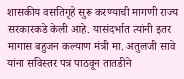शासकीय वसतिगृहे सुरू करण्याची मागणी राज्य सरकारकडे केली आहे. यासंदर्भात त्यांनी इतर मागास बहुजन कल्याण मंत्री मा. अतुलजी सावे यांना सविस्तर पत्र पाठवून तातडीने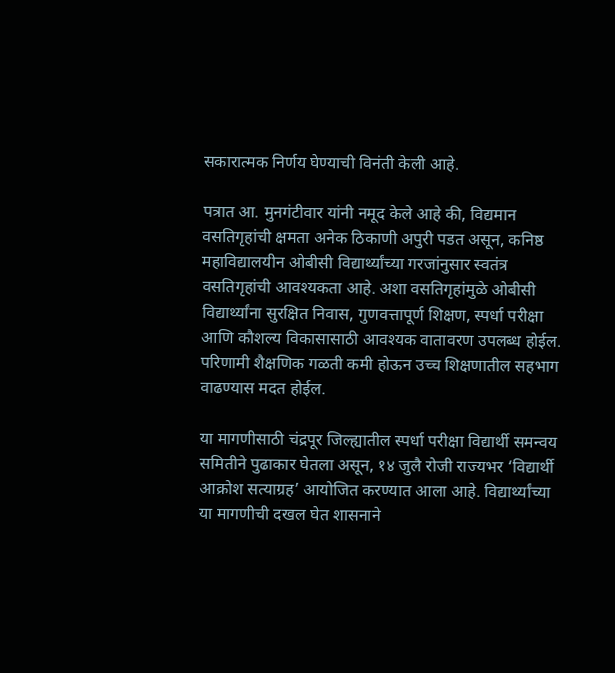सकारात्मक निर्णय घेण्याची विनंती केली आहे.

पत्रात आ. मुनगंटीवार यांनी नमूद केले आहे की, विद्यमान वसतिगृहांची क्षमता अनेक ठिकाणी अपुरी पडत असून, कनिष्ठ महाविद्यालयीन ओबीसी विद्यार्थ्यांच्या गरजांनुसार स्वतंत्र वसतिगृहांची आवश्यकता आहे. अशा वसतिगृहांमुळे ओबीसी विद्यार्थ्यांना सुरक्षित निवास, गुणवत्तापूर्ण शिक्षण, स्पर्धा परीक्षा आणि कौशल्य विकासासाठी आवश्यक वातावरण उपलब्ध होईल. परिणामी शैक्षणिक गळती कमी होऊन उच्च शिक्षणातील सहभाग वाढण्यास मदत होईल.

या मागणीसाठी चंद्रपूर जिल्ह्यातील स्पर्धा परीक्षा विद्यार्थी समन्वय समितीने पुढाकार घेतला असून, १४ जुलै रोजी राज्यभर ‘विद्यार्थी आक्रोश सत्याग्रह’ आयोजित करण्यात आला आहे. विद्यार्थ्यांच्या या मागणीची दखल घेत शासनाने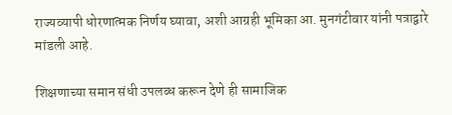राज्यव्यापी धोरणात्मक निर्णय घ्यावा, अशी आग्रही भूमिका आ. मुनगंटीवार यांनी पत्राद्वारे मांडली आहे.

शिक्षणाच्या समान संधी उपलब्ध करून देणे ही सामाजिक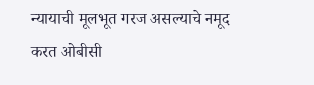न्यायाची मूलभूत गरज असल्याचे नमूद करत ओबीसी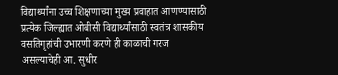विद्यार्थ्यांना उच्च शिक्षणाच्या मुख्य प्रवाहात आणण्यासाठी प्रत्येक जिल्ह्यात ओबीसी विद्यार्थ्यांसाठी स्वतंत्र शासकीय वसतिगृहांची उभारणी करणे ही काळाची गरज असल्याचेही आ. सुधीर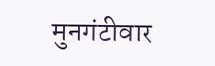मुनगंटीवार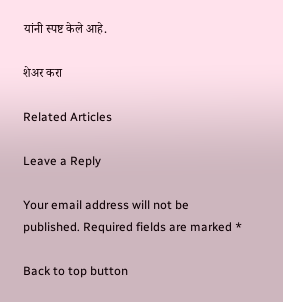यांनी स्पष्ट केले आहे.

शेअर करा

Related Articles

Leave a Reply

Your email address will not be published. Required fields are marked *

Back to top button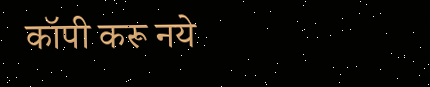कॉपी करू नये